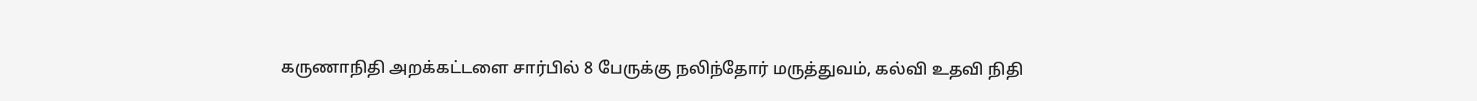கருணாநிதி அறக்கட்டளை சார்பில் 8 பேருக்கு நலிந்தோர் மருத்துவம், கல்வி உதவி நிதி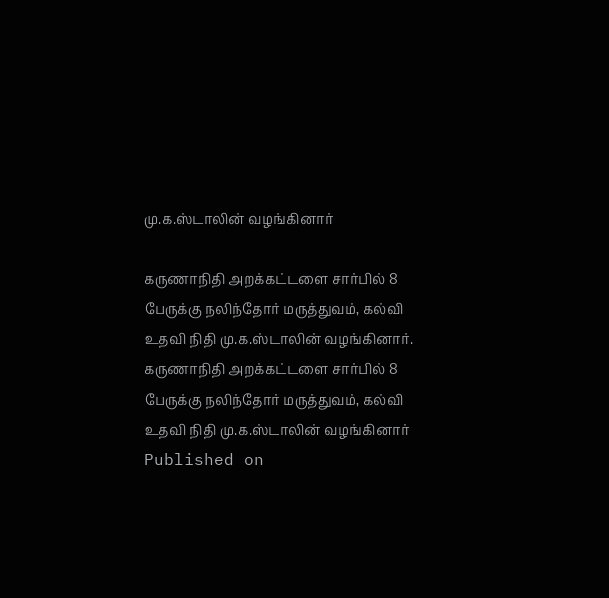மு.க.ஸ்டாலின் வழங்கினார்

கருணாநிதி அறக்கட்டளை சார்பில் 8 பேருக்கு நலிந்தோர் மருத்துவம், கல்வி உதவி நிதி மு.க.ஸ்டாலின் வழங்கினார்.
கருணாநிதி அறக்கட்டளை சார்பில் 8 பேருக்கு நலிந்தோர் மருத்துவம், கல்வி உதவி நிதி மு.க.ஸ்டாலின் வழங்கினார்
Published on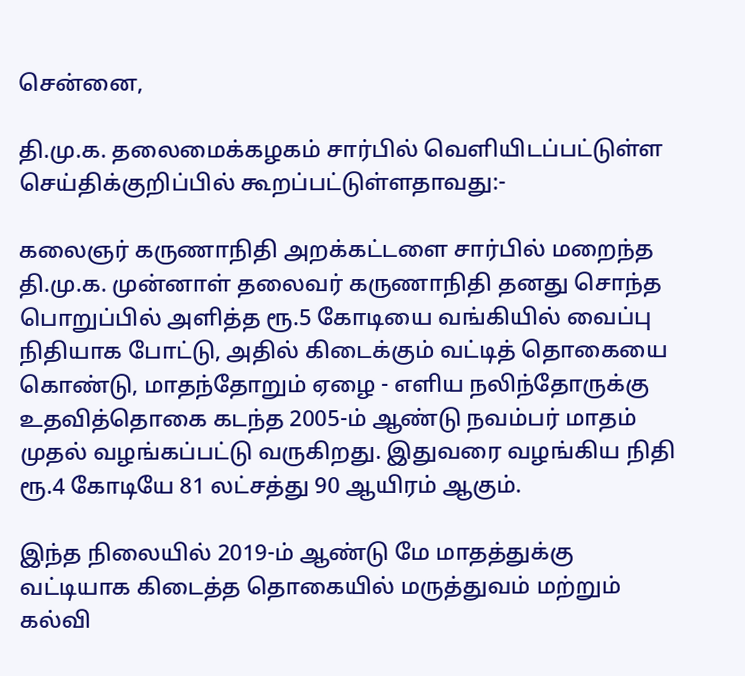சென்னை,

தி.மு.க. தலைமைக்கழகம் சார்பில் வெளியிடப்பட்டுள்ள செய்திக்குறிப்பில் கூறப்பட்டுள்ளதாவது:-

கலைஞர் கருணாநிதி அறக்கட்டளை சார்பில் மறைந்த தி.மு.க. முன்னாள் தலைவர் கருணாநிதி தனது சொந்த பொறுப்பில் அளித்த ரூ.5 கோடியை வங்கியில் வைப்பு நிதியாக போட்டு, அதில் கிடைக்கும் வட்டித் தொகையை கொண்டு, மாதந்தோறும் ஏழை - எளிய நலிந்தோருக்கு உதவித்தொகை கடந்த 2005-ம் ஆண்டு நவம்பர் மாதம் முதல் வழங்கப்பட்டு வருகிறது. இதுவரை வழங்கிய நிதி ரூ.4 கோடியே 81 லட்சத்து 90 ஆயிரம் ஆகும்.

இந்த நிலையில் 2019-ம் ஆண்டு மே மாதத்துக்கு வட்டியாக கிடைத்த தொகையில் மருத்துவம் மற்றும் கல்வி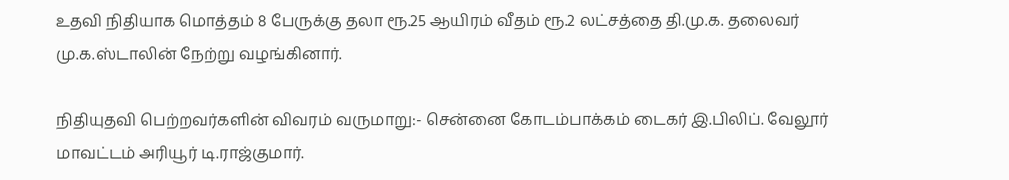உதவி நிதியாக மொத்தம் 8 பேருக்கு தலா ரூ.25 ஆயிரம் வீதம் ரூ.2 லட்சத்தை தி.மு.க. தலைவர் மு.க.ஸ்டாலின் நேற்று வழங்கினார்.

நிதியுதவி பெற்றவர்களின் விவரம் வருமாறு:- சென்னை கோடம்பாக்கம் டைகர் இ.பிலிப். வேலூர் மாவட்டம் அரியூர் டி.ராஜ்குமார்.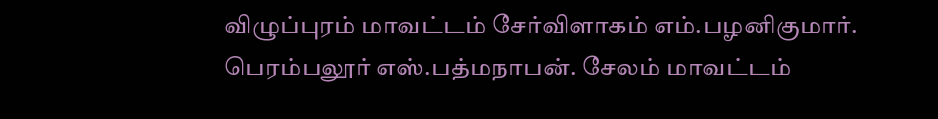விழுப்புரம் மாவட்டம் சேர்விளாகம் எம்.பழனிகுமார். பெரம்பலூர் எஸ்.பத்மநாபன். சேலம் மாவட்டம்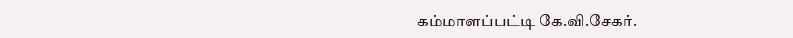கம்மாளப்பட்டி கே.வி.சேகர்.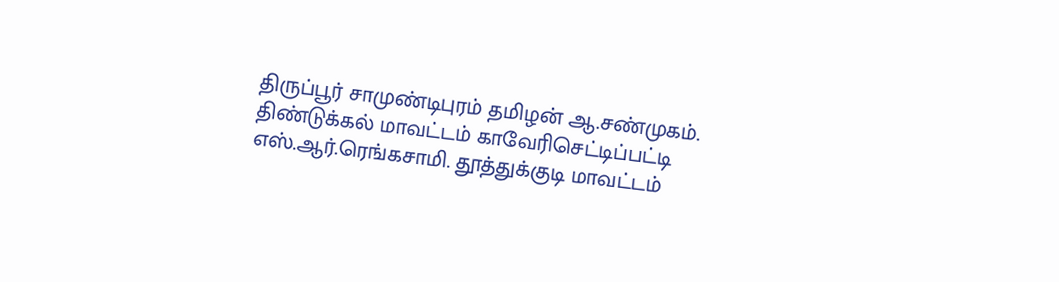திருப்பூர் சாமுண்டிபுரம் தமிழன் ஆ.சண்முகம். திண்டுக்கல் மாவட்டம் காவேரிசெட்டிப்பட்டி எஸ்.ஆர்.ரெங்கசாமி. தூத்துக்குடி மாவட்டம்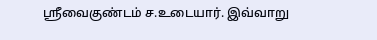ஸ்ரீவைகுண்டம் ச.உடையார். இவ்வாறு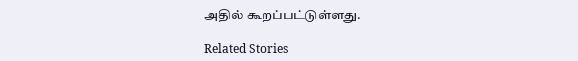அதில் கூறப்பட்டுள்ளது.

Related Stories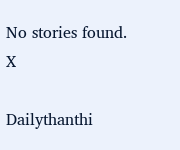No stories found.
X

Dailythanthi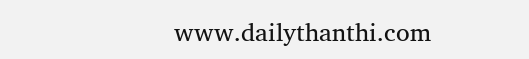www.dailythanthi.com